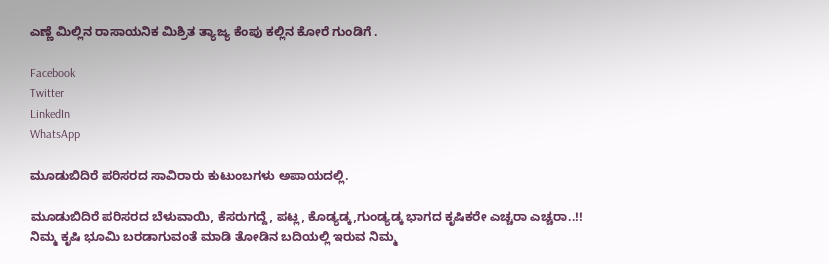ಎಣ್ಣೆ ಮಿಲ್ಲಿನ ರಾಸಾಯನಿಕ ಮಿಶ್ರಿತ ತ್ಯಾಜ್ಯ ಕೆಂಪು ಕಲ್ಲಿನ ಕೋರೆ ಗುಂಡಿಗೆ .

Facebook
Twitter
LinkedIn
WhatsApp

ಮೂಡುಬಿದಿರೆ ಪರಿಸರದ ಸಾವಿರಾರು ಕುಟುಂಬಗಳು ಅಪಾಯದಲ್ಲಿ.

ಮೂಡುಬಿದಿರೆ ಪರಿಸರದ ಬೆಳುವಾಯಿ, ಕೆಸರುಗದ್ದೆ, ಪಟ್ಲ, ಕೊಡ್ಯಡ್ಕ,ಗುಂಡ್ಯಡ್ಕ ಭಾಗದ ಕೃಷಿಕರೇ ಎಚ್ಚರಾ ಎಚ್ಚರಾ..!!
ನಿಮ್ಮ ಕೃಷಿ ಭೂಮಿ ಬರಡಾಗುವಂತೆ ಮಾಡಿ ತೋಡಿನ ಬದಿಯಲ್ಲಿ ಇರುವ ನಿಮ್ಮ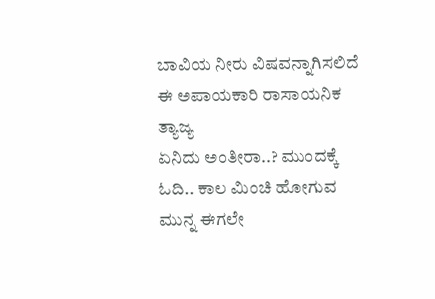ಬಾವಿಯ ನೀರು ವಿಷವನ್ನಾಗಿಸಲಿದೆ ಈ ಅಪಾಯಕಾರಿ ರಾಸಾಯನಿಕ ತ್ಯಾಜ್ಯ
ಏನಿದು ಅಂತೀರಾ..? ಮುಂದಕ್ಕೆ ಓದಿ.. ಕಾಲ ಮಿಂಚಿ ಹೋಗುವ ಮುನ್ನ ಈಗಲೇ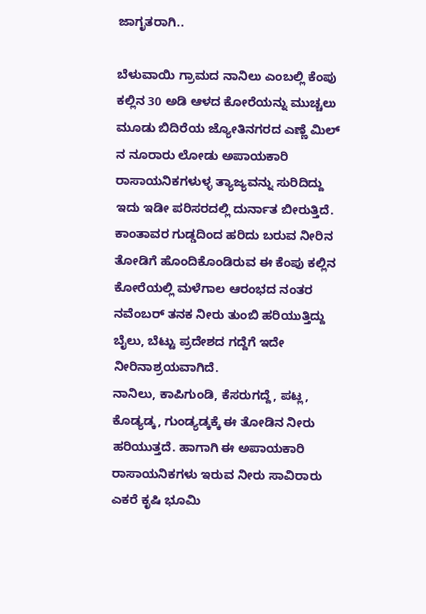ಜಾಗೃತರಾಗಿ..

ಬೆಳುವಾಯಿ ಗ್ರಾಮದ ನಾನಿಲು ಎಂಬಲ್ಲಿ ಕೆಂಪು ಕಲ್ಲಿನ 30 ಅಡಿ ಆಳದ ಕೋರೆಯನ್ನು ಮುಚ್ಚಲು ಮೂಡು ಬಿದಿರೆಯ ಜ್ಯೋತಿನಗರದ ಎಣ್ಣೆ ಮಿಲ್ ನ ನೂರಾರು ಲೋಡು ಅಪಾಯಕಾರಿ ರಾಸಾಯನಿಕಗಳುಳ್ಳ ತ್ಯಾಜ್ಯವನ್ನು ಸುರಿದಿದ್ದು ಇದು ಇಡೀ ಪರಿಸರದಲ್ಲಿ ದುರ್ನಾತ ಬೀರುತ್ತಿದೆ.
ಕಾಂತಾವರ ಗುಡ್ಡದಿಂದ ಹರಿದು ಬರುವ ನೀರಿನ ತೋಡಿಗೆ ಹೊಂದಿಕೊಂಡಿರುವ ಈ ಕೆಂಪು ಕಲ್ಲಿನ ಕೋರೆಯಲ್ಲಿ ಮಳೆಗಾಲ ಆರಂಭದ ನಂತರ ನವೆಂಬರ್ ತನಕ ನೀರು ತುಂಬಿ ಹರಿಯುತ್ತಿದ್ದು ಬೈಲು, ಬೆಟ್ಟು ಪ್ರದೇಶದ ಗದ್ದೆಗೆ ಇದೇ ನೀರಿನಾಶ್ರಯವಾಗಿದೆ.
ನಾನಿಲು, ಕಾಪಿಗುಂಡಿ, ಕೆಸರುಗದ್ದೆ, ಪಟ್ಲ, ಕೊಡ್ಯಡ್ಕ, ಗುಂಡ್ಯಡ್ಕಕ್ಕೆ ಈ ತೋಡಿನ ನೀರು ಹರಿಯುತ್ತದೆ. ಹಾಗಾಗಿ ಈ ಅಪಾಯಕಾರಿ ರಾಸಾಯನಿಕಗಳು ಇರುವ ನೀರು ಸಾವಿರಾರು ಎಕರೆ ಕೃಷಿ ಭೂಮಿ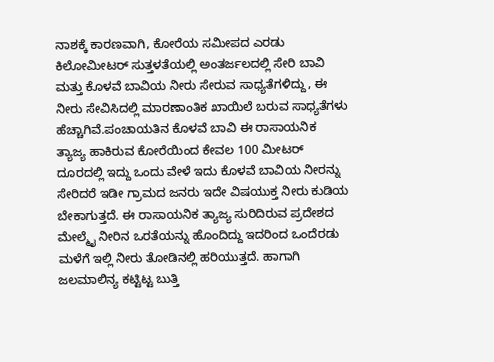ನಾಶಕ್ಕೆ ಕಾರಣವಾಗಿ, ಕೋರೆಯ ಸಮೀಪದ ಎರಡು ಕಿಲೋಮೀಟರ್ ಸುತ್ತಳತೆಯಲ್ಲಿ ಅಂತರ್ಜಲದಲ್ಲಿ ಸೇರಿ ಬಾವಿ ಮತ್ತು ಕೊಳವೆ ಬಾವಿಯ ನೀರು ಸೇರುವ ಸಾಧ್ಯತೆಗಳಿದ್ದು, ಈ ನೀರು ಸೇವಿಸಿದಲ್ಲಿ ಮಾರಣಾಂತಿಕ ಖಾಯಿಲೆ ಬರುವ ಸಾಧ್ಯತೆಗಳು ಹೆಚ್ಚಾಗಿವೆ.ಪಂಚಾಯತಿನ ಕೊಳವೆ ಬಾವಿ ಈ ರಾಸಾಯನಿಕ ತ್ಯಾಜ್ಯ ಹಾಕಿರುವ ಕೋರೆಯಿಂದ ಕೇವಲ 100 ಮೀಟರ್ ದೂರದಲ್ಲಿ ಇದ್ದು ಒಂದು ವೇಳೆ ಇದು ಕೊಳವೆ ಬಾವಿಯ ನೀರನ್ನು ಸೇರಿದರೆ ಇಡೀ ಗ್ರಾಮದ ಜನರು ಇದೇ ವಿಷಯುಕ್ತ ನೀರು ಕುಡಿಯ ಬೇಕಾಗುತ್ತದೆ. ಈ ರಾಸಾಯನಿಕ ತ್ಯಾಜ್ಯ ಸುರಿದಿರುವ ಪ್ರದೇಶದ ಮೇಲ್ಮೈ ನೀರಿನ ಒರತೆಯನ್ನು ಹೊಂದಿದ್ದು ಇದರಿಂದ ಒಂದೆರಡು ಮಳೆಗೆ ಇಲ್ಲಿ ನೀರು ತೋಡಿನಲ್ಲಿ ಹರಿಯುತ್ತದೆ. ಹಾಗಾಗಿ ಜಲಮಾಲಿನ್ಯ ಕಟ್ಟಿಟ್ಟ ಬುತ್ತಿ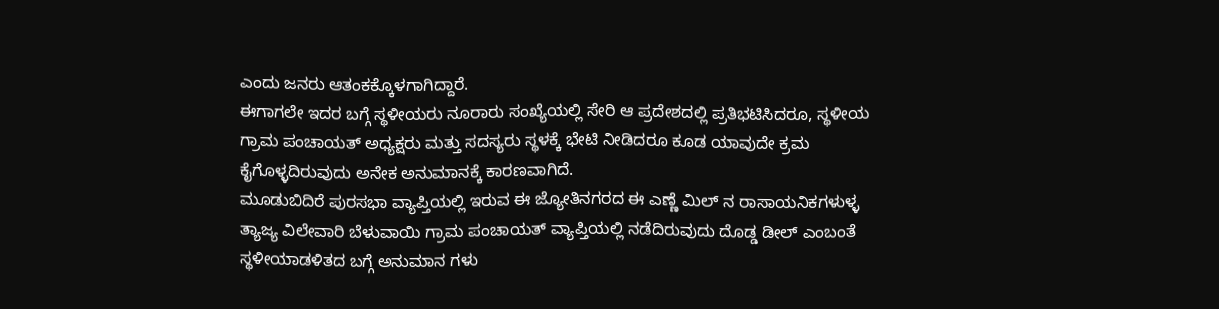ಎಂದು ಜನರು ಆತಂಕಕ್ಕೊಳಗಾಗಿದ್ದಾರೆ.
ಈಗಾಗಲೇ ಇದರ ಬಗ್ಗೆ ಸ್ಥಳೀಯರು ನೂರಾರು ಸಂಖ್ಯೆಯಲ್ಲಿ ಸೇರಿ ಆ ಪ್ರದೇಶದಲ್ಲಿ ಪ್ರತಿಭಟಿಸಿದರೂ, ಸ್ಥಳೀಯ ಗ್ರಾಮ ಪಂಚಾಯತ್ ಅಧ್ಯಕ್ಷರು ಮತ್ತು ಸದಸ್ಯರು ಸ್ಥಳಕ್ಕೆ ಭೇಟಿ ನೀಡಿದರೂ ಕೂಡ ಯಾವುದೇ ಕ್ರಮ ಕೈಗೊಳ್ಳದಿರುವುದು ಅನೇಕ ಅನುಮಾನಕ್ಕೆ ಕಾರಣವಾಗಿದೆ.
ಮೂಡುಬಿದಿರೆ ಪುರಸಭಾ ವ್ಯಾಪ್ತಿಯಲ್ಲಿ ಇರುವ ಈ ಜ್ಯೋತಿನಗರದ ಈ ಎಣ್ಣೆ ಮಿಲ್ ನ ರಾಸಾಯನಿಕಗಳುಳ್ಳ ತ್ಯಾಜ್ಯ ವಿಲೇವಾರಿ ಬೆಳುವಾಯಿ ಗ್ರಾಮ ಪಂಚಾಯತ್ ವ್ಯಾಪ್ತಿಯಲ್ಲಿ ನಡೆದಿರುವುದು ದೊಡ್ಡ ಡೀಲ್ ಎಂಬಂತೆ ಸ್ಥಳೀಯಾಡಳಿತದ ಬಗ್ಗೆ ಅನುಮಾನ ಗಳು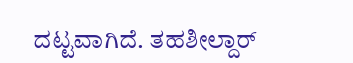ದಟ್ಟವಾಗಿದೆ. ತಹಶೀಲ್ದಾರ್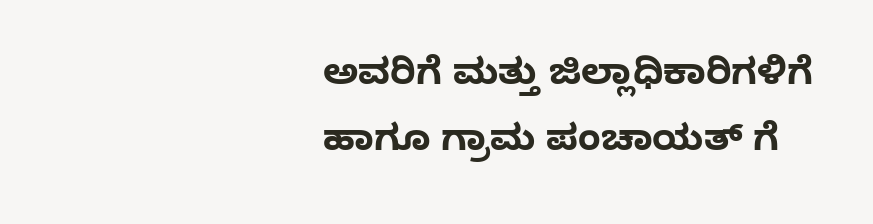ಅವರಿಗೆ ಮತ್ತು ಜಿಲ್ಲಾಧಿಕಾರಿಗಳಿಗೆ ಹಾಗೂ ಗ್ರಾಮ ಪಂಚಾಯತ್ ಗೆ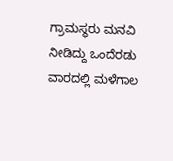ಗ್ರಾಮಸ್ಥರು ಮನವಿ ನೀಡಿದ್ದು ಒಂದೆರಡು ವಾರದಲ್ಲಿ ಮಳೆಗಾಲ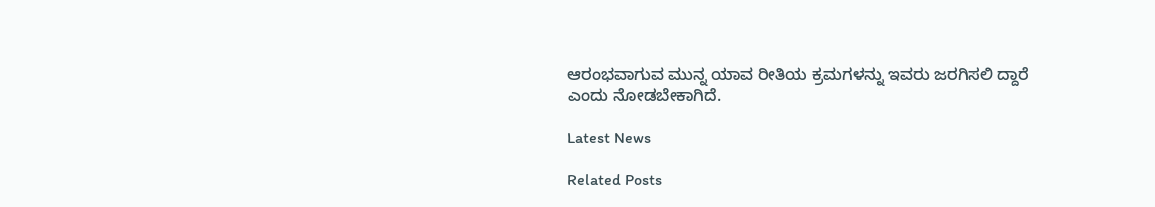ಆರಂಭವಾಗುವ ಮುನ್ನ ಯಾವ ರೀತಿಯ ಕ್ರಮಗಳನ್ನು ಇವರು ಜರಗಿಸಲಿ ದ್ದಾರೆ ಎಂದು ನೋಡಬೇಕಾಗಿದೆ.

Latest News

Related Posts